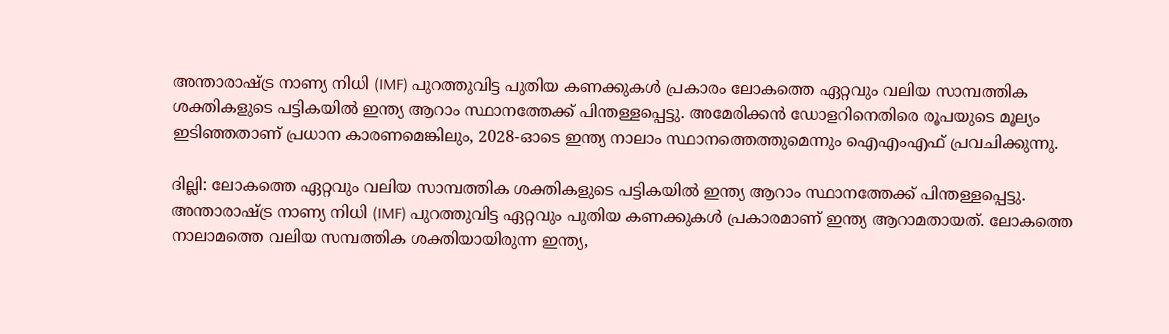അന്താരാഷ്ട്ര നാണ്യ നിധി (IMF) പുറത്തുവിട്ട പുതിയ കണക്കുകൾ പ്രകാരം ലോകത്തെ ഏറ്റവും വലിയ സാമ്പത്തിക ശക്തികളുടെ പട്ടികയിൽ ഇന്ത്യ ആറാം സ്ഥാനത്തേക്ക് പിന്തള്ളപ്പെട്ടു. അമേരിക്കൻ ഡോളറിനെതിരെ രൂപയുടെ മൂല്യം ഇടിഞ്ഞതാണ് പ്രധാന കാരണമെങ്കിലും, 2028-ഓടെ ഇന്ത്യ നാലാം സ്ഥാനത്തെത്തുമെന്നും ഐഎംഎഫ് പ്രവചിക്കുന്നു.

ദില്ലി: ലോകത്തെ ഏറ്റവും വലിയ സാമ്പത്തിക ശക്തികളുടെ പട്ടികയിൽ ഇന്ത്യ ആറാം സ്ഥാനത്തേക്ക് പിന്തള്ളപ്പെട്ടു. അന്താരാഷ്ട്ര നാണ്യ നിധി (IMF) പുറത്തുവിട്ട ഏറ്റവും പുതിയ കണക്കുകൾ പ്രകാരമാണ് ഇന്ത്യ ആറാമതായത്. ലോകത്തെ നാലാമത്തെ വലിയ സമ്പത്തിക ശക്തിയായിരുന്ന ഇന്ത്യ,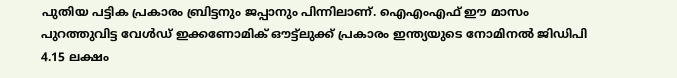പുതിയ പട്ടിക പ്രകാരം ബ്രിട്ടനും ജപ്പാനും പിന്നിലാണ്. ഐഎംഎഫ് ഈ മാസം പുറത്തുവിട്ട വേൾഡ് ഇക്കണോമിക് ഔട്ട്ലുക്ക് പ്രകാരം ഇന്ത്യയുടെ നോമിനൽ ജിഡിപി 4.15 ലക്ഷം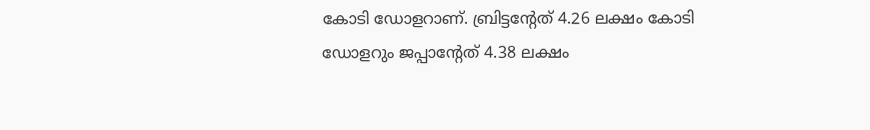കോടി ഡോളറാണ്. ബ്രിട്ടൻ്റേത് 4.26 ലക്ഷം കോടി ഡോളറും ജപ്പാൻ്റേത് 4.38 ലക്ഷം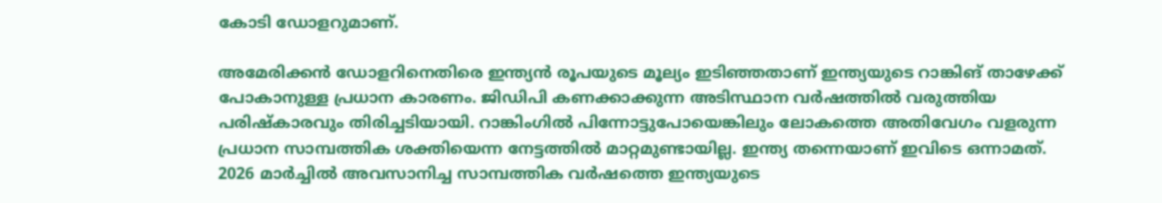കോടി ഡോളറുമാണ്.

അമേരിക്കൻ ഡോളറിനെതിരെ ഇന്ത്യൻ രൂപയുടെ മൂല്യം ഇടിഞ്ഞതാണ് ഇന്ത്യയുടെ റാങ്കിങ് താഴേക്ക് പോകാനുള്ള പ്രധാന കാരണം. ജിഡിപി കണക്കാക്കുന്ന അടിസ്ഥാന വർഷത്തിൽ വരുത്തിയ പരിഷ്കാരവും തിരിച്ചടിയായി. റാങ്കിംഗിൽ പിന്നോട്ടുപോയെങ്കിലും ലോകത്തെ അതിവേഗം വളരുന്ന പ്രധാന സാമ്പത്തിക ശക്തിയെന്ന നേട്ടത്തിൽ മാറ്റമുണ്ടായില്ല. ഇന്ത്യ തന്നെയാണ് ഇവിടെ ഒന്നാമത്. 2026 മാർച്ചിൽ അവസാനിച്ച സാമ്പത്തിക വർഷത്തെ ഇന്ത്യയുടെ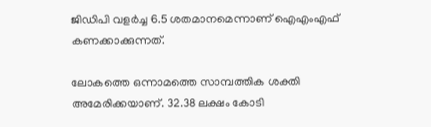ജിഡിപി വളർച്ച 6.5 ശതമാനമെന്നാണ് ഐഎംഎഫ് കണക്കാക്കുന്നത്.

ലോകത്തെ ഒന്നാമത്തെ സാമ്പത്തിക ശക്തി അമേരിക്കയാണ്. 32.38 ലക്ഷം കോടി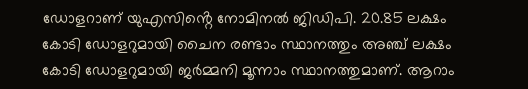ഡോളറാണ് യുഎസിൻ്റെ നോമിനൽ ജിഡിപി. 20.85 ലക്ഷം കോടി ഡോളറുമായി ചൈന രണ്ടാം സ്ഥാനത്തും അഞ്ച് ലക്ഷം കോടി ഡോളറുമായി ജർമ്മനി മൂന്നാം സ്ഥാനത്തുമാണ്. ആറാം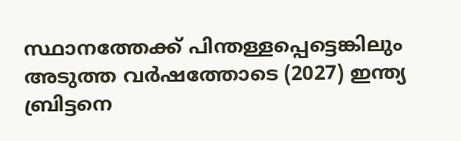സ്ഥാനത്തേക്ക് പിന്തള്ളപ്പെട്ടെങ്കിലും അടുത്ത വർഷത്തോടെ (2027) ഇന്ത്യ ബ്രിട്ടനെ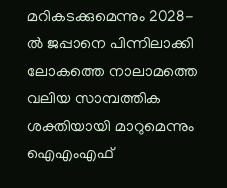മറികടക്കുമെന്നും 2028-ൽ ജപ്പാനെ പിന്നിലാക്കി ലോകത്തെ നാലാമത്തെ വലിയ സാമ്പത്തിക ശക്തിയായി മാറുമെന്നും ഐഎംഎഫ്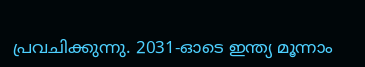പ്രവചിക്കുന്നു. 2031-ഓടെ ഇന്ത്യ മൂന്നാം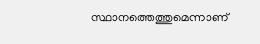സ്ഥാനത്തെത്തുമെന്നാണ്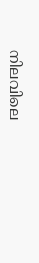നിലവിലെ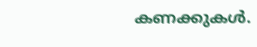കണക്കുകൾ.